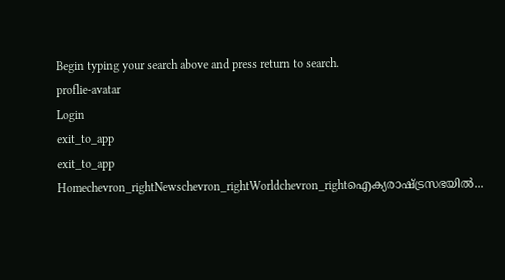Begin typing your search above and press return to search.
proflie-avatar
Login
exit_to_app
exit_to_app
Homechevron_rightNewschevron_rightWorldchevron_rightഐക്യരാഷ്ട്രസഭയിൽ...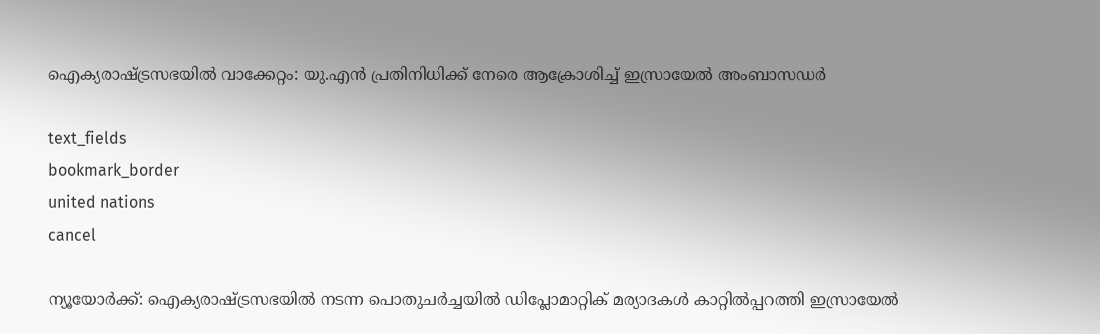ഐക്യരാഷ്ട്രസഭയിൽ വാക്കേറ്റം: യു.എൻ പ്രതിനിധിക്ക് നേരെ ആക്രോശിച്ച് ഇസ്രായേൽ അംബാസഡർ

text_fields
bookmark_border
united nations
cancel

ന്യൂയോർക്ക്: ഐക്യരാഷ്ട്രസഭയിൽ നടന്ന പൊതുചർച്ചയിൽ ഡിപ്ലോമാറ്റിക് മര്യാദകൾ കാറ്റിൽപ്പറത്തി ഇസ്രായേൽ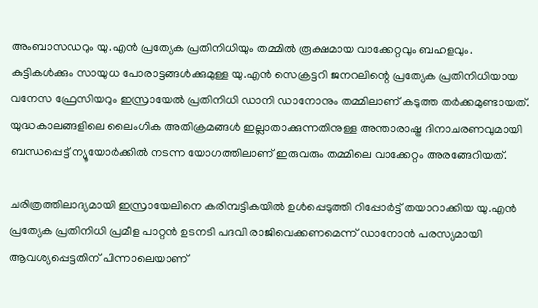അംബാസഡറും യു.എൻ പ്രത്യേക പ്രതിനിധിയും തമ്മിൽ രൂക്ഷമായ വാക്കേറ്റവും ബഹളവും. കുട്ടികൾക്കും സായുധ പോരാട്ടങ്ങൾക്കുമുള്ള യു.എൻ സെക്രട്ടറി ജനറലിന്റെ പ്രത്യേക പ്രതിനിധിയായ വനേസ ഫ്രേസിയറും ഇസ്രായേൽ പ്രതിനിധി ഡാനി ഡാനോനും തമ്മിലാണ് കടുത്ത തർക്കമുണ്ടായത്. യുദ്ധകാലങ്ങളിലെ ലൈംഗിക അതിക്രമങ്ങൾ ഇല്ലാതാക്കുന്നതിനുള്ള അന്താരാഷ്ട്ര ദിനാചരണവുമായി ബന്ധപ്പെട്ട് ന്യൂയോർക്കിൽ നടന്ന യോഗത്തിലാണ് ഇരുവരും തമ്മിലെ വാക്കേറ്റം അരങ്ങേറിയത്.

ചരിത്രത്തിലാദ്യമായി ഇസ്രായേലിനെ കരിമ്പട്ടികയിൽ ഉൾപ്പെടുത്തി റിപ്പോർട്ട് തയാറാക്കിയ യു.എൻ പ്രത്യേക പ്രതിനിധി പ്രമീള പാറ്റൻ ഉടനടി പദവി രാജിവെക്കണമെന്ന് ഡാനോൻ പരസ്യമായി ആവശ്യപ്പെട്ടതിന് പിന്നാലെയാണ്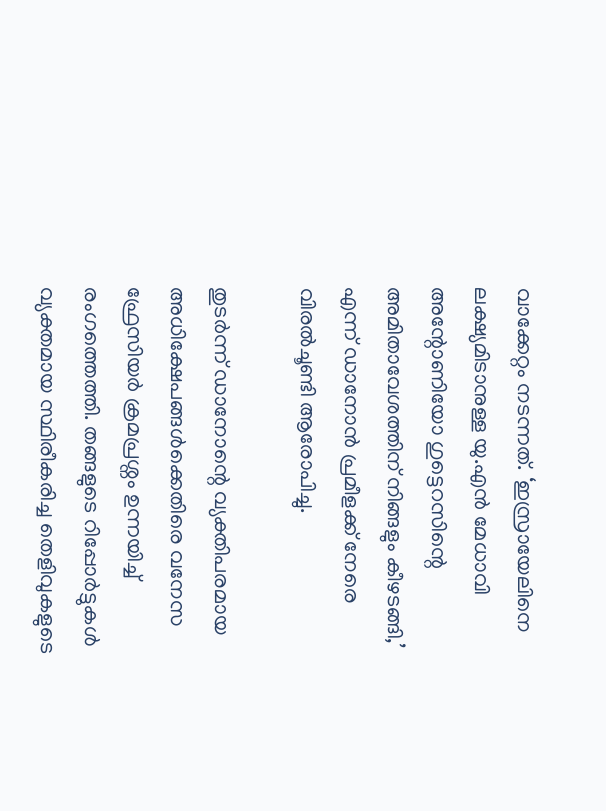വാക്കേറ്റം നടന്നത്. ‘ഇസ്രായേലിനെ ലക്ഷ്യമിടാനുള്ള യു.എൻ മേധാവി അന്റോണിയോ ഗുട്ടെറസിന്റെ അമിതാവേശത്തിന് നിങ്ങളും കീഴടങ്ങി,’ എന്ന് ഡാനോൻ പ്രമീളക്ക് നേരെ വിരൽചൂണ്ടി ആരോപിച്ചു.

തുടർന്ന് ഡാനോന്റെ വ്യക്തിപരമായ അധിക്ഷേപങ്ങൾക്കെതിരെ വനേസ ഫ്രേസിയർ ക്രമപ്രശ്നം ഉന്നയിച്ച് രംഗത്തെത്തി. തങ്ങളുടെ റിപ്പോർട്ടുകൾ വ്യക്തമായ സ്ഥിരീകരിച്ച തെളിവുകളുടെ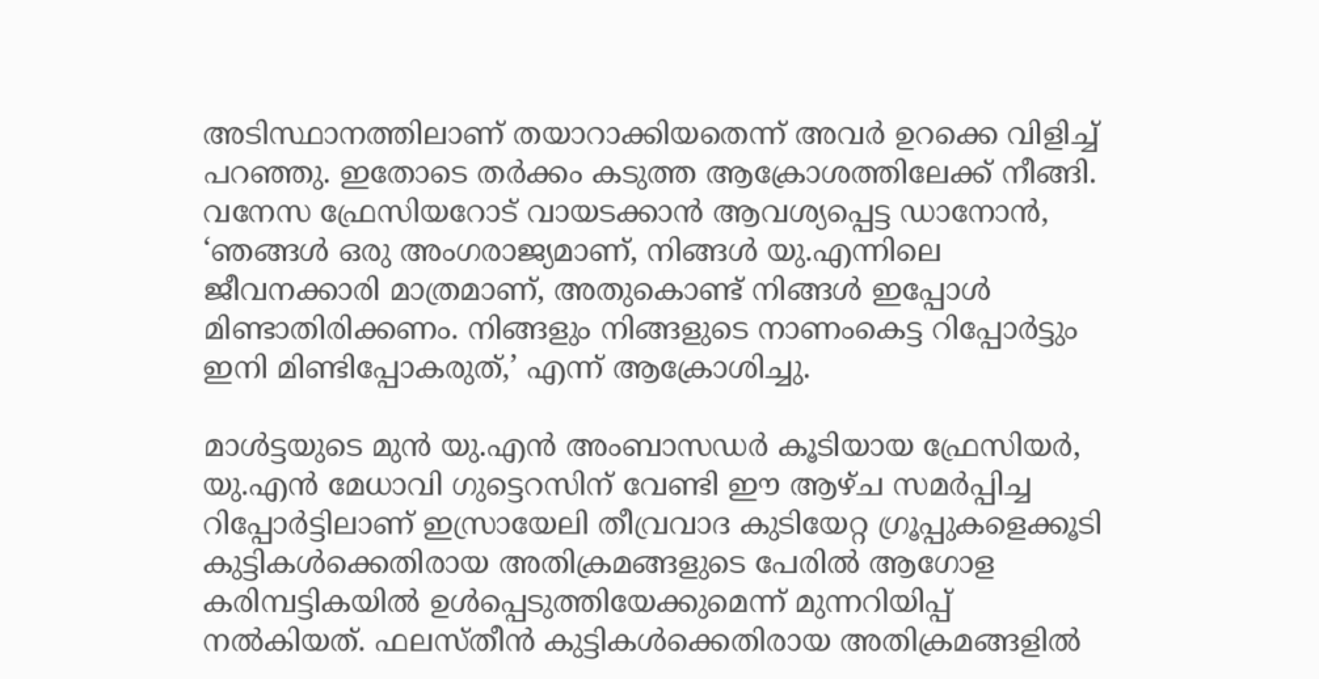അടിസ്ഥാനത്തിലാണ് തയാറാക്കിയതെന്ന് അവർ ഉറക്കെ വിളിച്ച് പറഞ്ഞു. ഇതോടെ തർക്കം കടുത്ത ആക്രോശത്തിലേക്ക് നീങ്ങി. വനേസ ഫ്രേസിയറോട് വായടക്കാൻ ആവശ്യപ്പെട്ട ഡാനോൻ, ‘ഞങ്ങൾ ഒരു അംഗരാജ്യമാണ്, നിങ്ങൾ യു.എന്നിലെ ജീവനക്കാരി മാത്രമാണ്, അതുകൊണ്ട് നിങ്ങൾ ഇപ്പോൾ മിണ്ടാതിരിക്കണം. നിങ്ങളും നിങ്ങളുടെ നാണംകെട്ട റിപ്പോർട്ടും ഇനി മിണ്ടിപ്പോകരുത്,’ എന്ന് ആക്രോശിച്ചു.

മാൾട്ടയുടെ മുൻ യു.എൻ അംബാസഡർ കൂടിയായ ഫ്രേസിയർ, യു.എൻ മേധാവി ഗുട്ടെറസിന് വേണ്ടി ഈ ആഴ്ച സമർപ്പിച്ച റിപ്പോർട്ടിലാണ് ഇസ്രായേലി തീവ്രവാദ കുടിയേറ്റ ഗ്രൂപ്പുകളെക്കൂടി കുട്ടികൾക്കെതിരായ അതിക്രമങ്ങളുടെ പേരിൽ ആഗോള കരിമ്പട്ടികയിൽ ഉൾപ്പെടുത്തിയേക്കുമെന്ന് മുന്നറിയിപ്പ് നൽകിയത്. ഫലസ്തീൻ കുട്ടികൾക്കെതിരായ അതിക്രമങ്ങളിൽ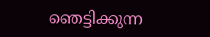ഞെട്ടിക്കുന്ന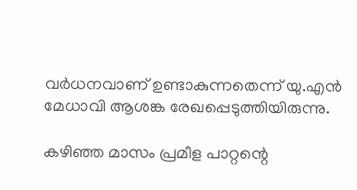വർധനവാണ് ഉണ്ടാകുന്നതെന്ന് യു.എൻ മേധാവി ആശങ്ക രേഖപ്പെടുത്തിയിരുന്നു.

കഴിഞ്ഞ മാസം പ്രമീള പാറ്റന്റെ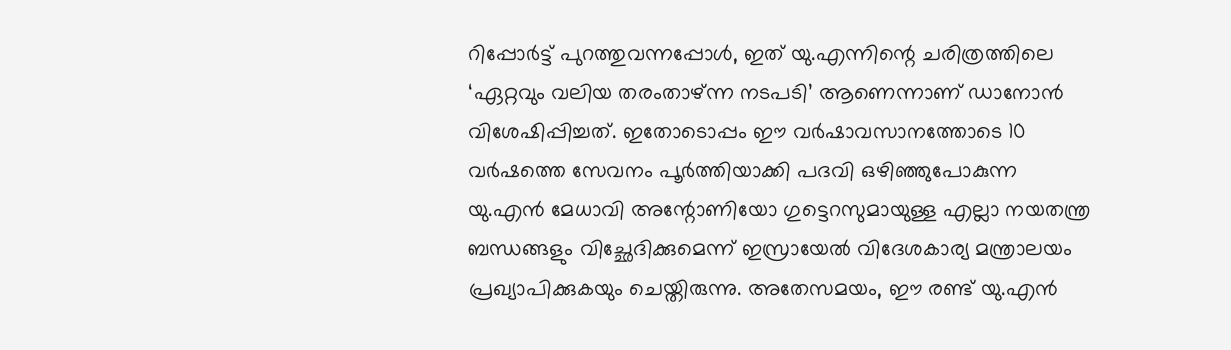റിപ്പോർട്ട് പുറത്തുവന്നപ്പോൾ, ഇത് യു.എന്നിന്റെ ചരിത്രത്തിലെ ‘ഏറ്റവും വലിയ തരംതാഴ്ന്ന നടപടി’ ആണെന്നാണ് ഡാനോൻ വിശേഷിപ്പിച്ചത്. ഇതോടൊപ്പം ഈ വർഷാവസാനത്തോടെ 10 വർഷത്തെ സേവനം പൂർത്തിയാക്കി പദവി ഒഴിഞ്ഞുപോകുന്ന യു.എൻ മേധാവി അന്റോണിയോ ഗുട്ടെറസുമായുള്ള എല്ലാ നയതന്ത്ര ബന്ധങ്ങളും വിച്ഛേദിക്കുമെന്ന് ഇസ്രായേൽ വിദേശകാര്യ മന്ത്രാലയം പ്രഖ്യാപിക്കുകയും ചെയ്തിരുന്നു. അതേസമയം, ഈ രണ്ട് യു.എൻ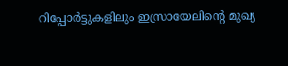റിപ്പോർട്ടുകളിലും ഇസ്രായേലിന്റെ മുഖ്യ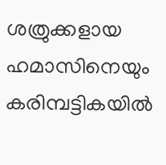ശത്രുക്കളായ ഹമാസിനെയും കരിമ്പട്ടികയിൽ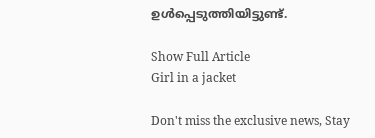ഉൾപ്പെടുത്തിയിട്ടുണ്ട്.

Show Full Article
Girl in a jacket

Don't miss the exclusive news, Stay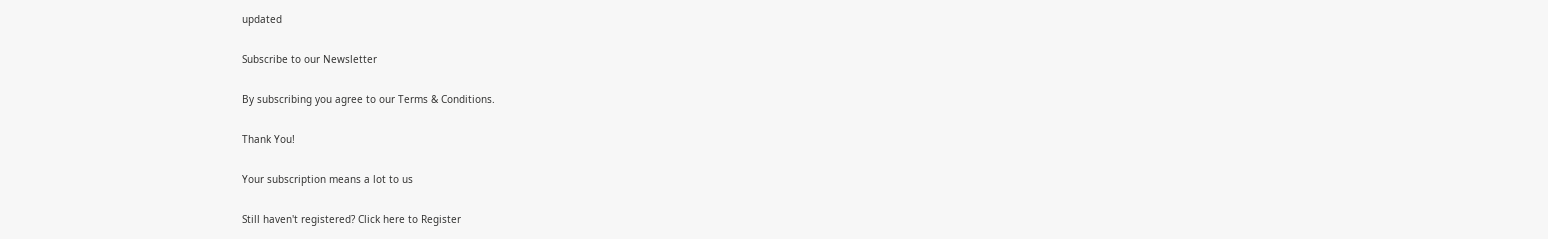updated

Subscribe to our Newsletter

By subscribing you agree to our Terms & Conditions.

Thank You!

Your subscription means a lot to us

Still haven't registered? Click here to Register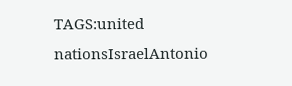TAGS:united nationsIsraelAntonio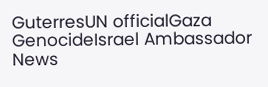GuterresUN officialGaza GenocideIsrael Ambassador
News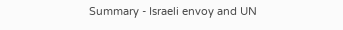Summary - Israeli envoy and UN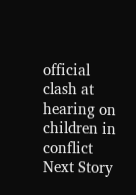official clash at hearing on children in conflict
Next Story